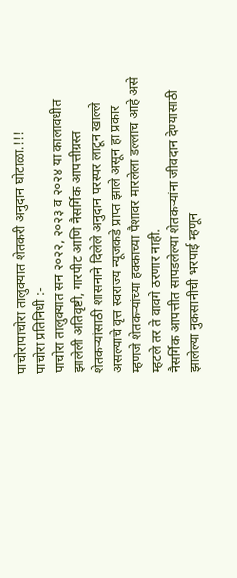पाचोरापाचोरा तालुक्यात शेतकरी अनुदान घोटाळा.!!!
पाचोरा प्रतिनिधी :-
पाचोरा तालुक्यात सन २०२२, २०२३ व २०२४ या कालावधीत झालेली अतिवृष्टी, गारपीट आणि नैसर्गिक आपत्तीग्रस्त शेतकऱ्यांसाठी शासनाने दिलेले अनुदान परस्पर लाटून खाल्ले असल्याचे वृत्त स्वराज्य न्यूजकडे प्राप्त झाले असून हा प्रकार म्हणजे शेतकऱ्यांच्या हक्काच्या पैशावर मारलेला डल्लाच आहे असे म्हटले तर ते वावगे ठरणार नाही.
नैसर्गिक आपत्तीत सापडलेल्या शेतकऱ्यांना जीवदान देण्यासाठी झालेल्या नुकसानीची भरपाई म्हणून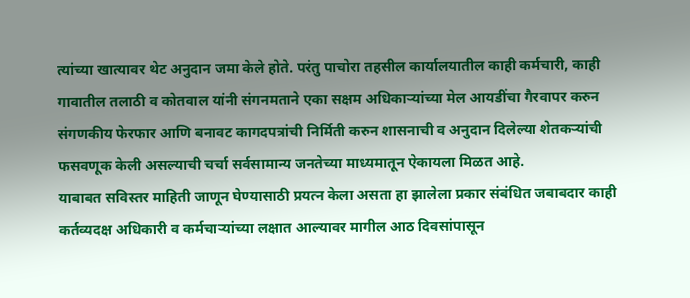त्यांच्या खात्यावर थेट अनुदान जमा केले होते. परंतु पाचोरा तहसील कार्यालयातील काही कर्मचारी, काही गावातील तलाठी व कोतवाल यांनी संगनमताने एका सक्षम अधिकाऱ्यांच्या मेल आयडींचा गैरवापर करुन संगणकीय फेरफार आणि बनावट कागदपत्रांची निर्मिती करुन शासनाची व अनुदान दिलेल्या शेतकऱ्यांची फसवणूक केली असल्याची चर्चा सर्वसामान्य जनतेच्या माध्यमातून ऐकायला मिळत आहे.
याबाबत सविस्तर माहिती जाणून घेण्यासाठी प्रयत्न केला असता हा झालेला प्रकार संबंधित जबाबदार काही कर्तव्यदक्ष अधिकारी व कर्मचाऱ्यांच्या लक्षात आल्यावर मागील आठ दिवसांपासून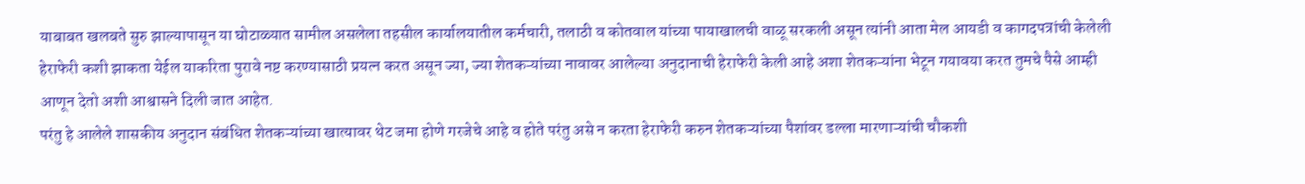याबाबत खलबते सुरु झाल्यापासून या घोटाळ्यात सामील असलेला तहसील कार्यालयातील कर्मचारी, तलाठी व कोतवाल यांच्या पायाखालची वाळू सरकली असून त्यांनी आता मेल आयडी व कागदपत्रांची केलेली हेराफेरी कशी झाकता येईल याकरिता पुरावे नष्ट करण्यासाठी प्रयत्न करत असून ज्या, ज्या शेतकऱ्यांच्या नावावर आलेल्या अनुदानाची हेराफेरी केली आहे अशा शेतकऱ्यांना भेटून गयावया करत तुमचे पैसे आम्ही आणून देतो अशी आश्वासने दिली जात आहेत.
परंतु हे आलेले शासकीय अनुदान संबंधित शेतकऱ्यांच्या खात्यावर थेट जमा होणे गरजेचे आहे व होते परंतु असे न करता हेराफेरी करुन शेतकऱ्यांच्या पैशांवर डल्ला मारणाऱ्यांची चौकशी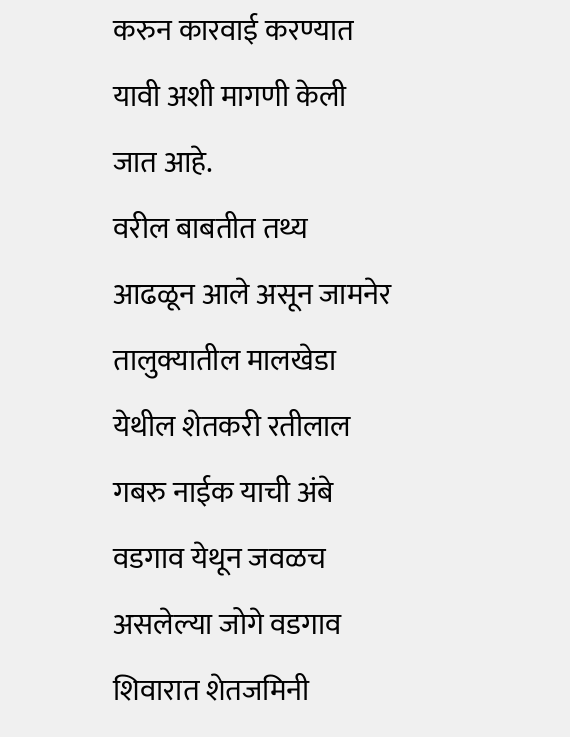करुन कारवाई करण्यात यावी अशी मागणी केली जात आहे.
वरील बाबतीत तथ्य आढळून आले असून जामनेर तालुक्यातील मालखेडा येथील शेतकरी रतीलाल गबरु नाईक याची अंबे वडगाव येथून जवळच असलेल्या जोगे वडगाव शिवारात शेतजमिनी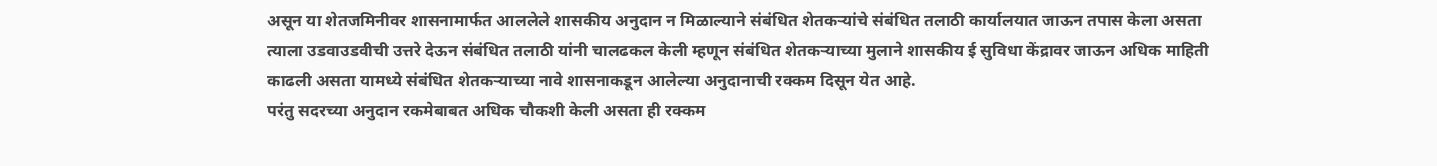असून या शेतजमिनीवर शासनामार्फत आललेले शासकीय अनुदान न मिळाल्याने संबंधित शेतकऱ्यांचे संबंधित तलाठी कार्यालयात जाऊन तपास केला असता त्याला उडवाउडवीची उत्तरे देऊन संबंधित तलाठी यांनी चालढकल केली म्हणून संबंधित शेतकऱ्याच्या मुलाने शासकीय ई सुविधा केंद्रावर जाऊन अधिक माहिती काढली असता यामध्ये संबंधित शेतकऱ्याच्या नावे शासनाकडून आलेल्या अनुदानाची रक्कम दिसून येत आहे.
परंतु सदरच्या अनुदान रकमेबाबत अधिक चौकशी केली असता ही रक्कम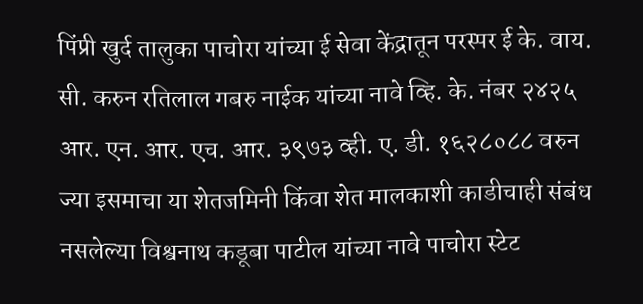पिंप्री खुर्द तालुका पाचोरा यांच्या ई सेवा केंद्रातून परस्पर ई के. वाय. सी. करुन रतिलाल गबरु नाईक यांच्या नावे व्हि. के. नंबर २४२५ आर. एन. आर. एच. आर. ३९७३ व्ही. ए. डी. १६२८०८८ वरुन ज्या इसमाचा या शेतजमिनी किंवा शेत मालकाशी काडीचाही संबंध नसलेल्या विश्वनाथ कडूबा पाटील यांच्या नावे पाचोरा स्टेट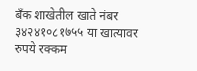बँक शाखेतील खाते नंबर ३४२४१०८१७५५ या खात्यावर रुपये रक्कम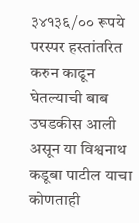३४१३६/०० रूपये परस्पर हस्तांतरित करुन काढून घेतल्याची बाब उघडकीस आली असून या विश्वनाथ कडूबा पाटील याचा कोणताही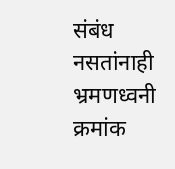संबंध नसतांनाही भ्रमणध्वनी क्रमांक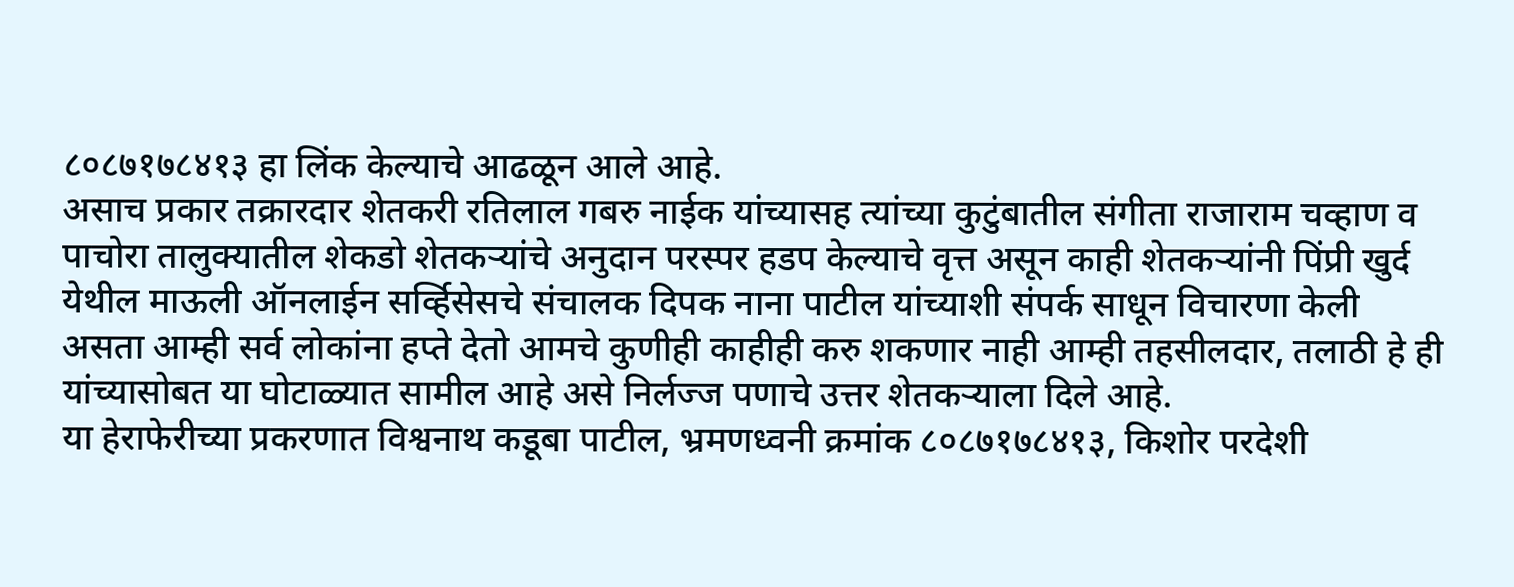८०८७१७८४१३ हा लिंक केल्याचे आढळून आले आहे.
असाच प्रकार तक्रारदार शेतकरी रतिलाल गबरु नाईक यांच्यासह त्यांच्या कुटुंबातील संगीता राजाराम चव्हाण व पाचोरा तालुक्यातील शेकडो शेतकऱ्यांचे अनुदान परस्पर हडप केल्याचे वृत्त असून काही शेतकऱ्यांनी पिंप्री खुर्द येथील माऊली ऑनलाईन सर्व्हिसेसचे संचालक दिपक नाना पाटील यांच्याशी संपर्क साधून विचारणा केली असता आम्ही सर्व लोकांना हप्ते देतो आमचे कुणीही काहीही करु शकणार नाही आम्ही तहसीलदार, तलाठी हे ही यांच्यासोबत या घोटाळ्यात सामील आहे असे निर्लज्ज पणाचे उत्तर शेतकऱ्याला दिले आहे.
या हेराफेरीच्या प्रकरणात विश्वनाथ कडूबा पाटील, भ्रमणध्वनी क्रमांक ८०८७१७८४१३, किशोर परदेशी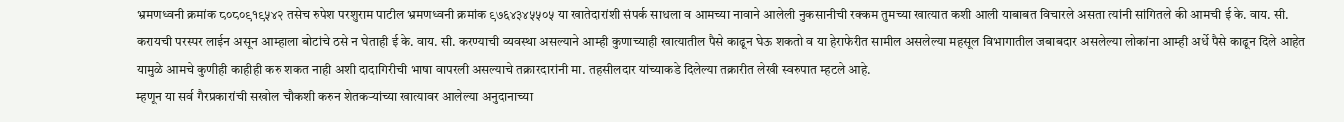भ्रमणध्वनी क्रमांक ८०८०९१९५४२ तसेच रुपेश परशुराम पाटील भ्रमणध्वनी क्रमांक ९७६४३४५५०५ या खातेदारांशी संपर्क साधला व आमच्या नावाने आलेली नुकसानीची रक्कम तुमच्या खात्यात कशी आली याबाबत विचारले असता त्यांनी सांगितले की आमची ई के. वाय. सी. करायची परस्पर लाईन असून आम्हाला बोटांचे ठसे न घेताही ई के. वाय. सी. करण्याची व्यवस्था असल्याने आम्ही कुणाच्याही खात्यातील पैसे काढून घेऊ शकतो व या हेराफेरीत सामील असलेल्या महसूल विभागातील जबाबदार असलेल्या लोकांना आम्ही अर्धे पैसे काढून दिले आहेत यामुळे आमचे कुणीही काहीही करु शकत नाही अशी दादागिरीची भाषा वापरली असल्याचे तक्रारदारांनी मा. तहसीलदार यांच्याकडे दिलेल्या तक्रारीत लेखी स्वरुपात म्हटले आहे.
म्हणून या सर्व गैरप्रकारांची सखोल चौकशी करुन शेतकऱ्यांच्या खात्यावर आलेल्या अनुदानाच्या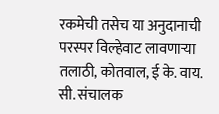रकमेची तसेच या अनुदानाची परस्पर विल्हेवाट लावणाऱ्या तलाठी, कोतवाल, ई के. वाय. सी. संचालक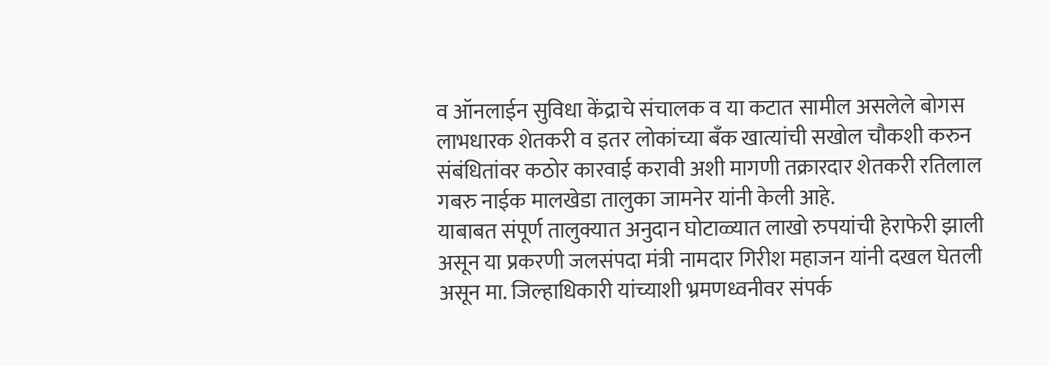व ऑनलाईन सुविधा केंद्राचे संचालक व या कटात सामील असलेले बोगस लाभधारक शेतकरी व इतर लोकांच्या बॅंक खात्यांची सखोल चौकशी करुन संबंधितांवर कठोर कारवाई करावी अशी मागणी तक्रारदार शेतकरी रतिलाल गबरु नाईक मालखेडा तालुका जामनेर यांनी केली आहे.
याबाबत संपूर्ण तालुक्यात अनुदान घोटाळ्यात लाखो रुपयांची हेराफेरी झाली असून या प्रकरणी जलसंपदा मंत्री नामदार गिरीश महाजन यांनी दखल घेतली असून मा. जिल्हाधिकारी यांच्याशी भ्रमणध्वनीवर संपर्क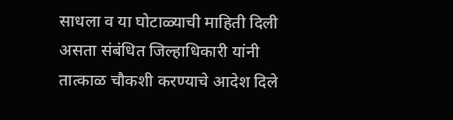साधला व या घोटाळ्याची माहिती दिली असता संबंधित जिल्हाधिकारी यांनी तात्काळ चौकशी करण्याचे आदेश दिले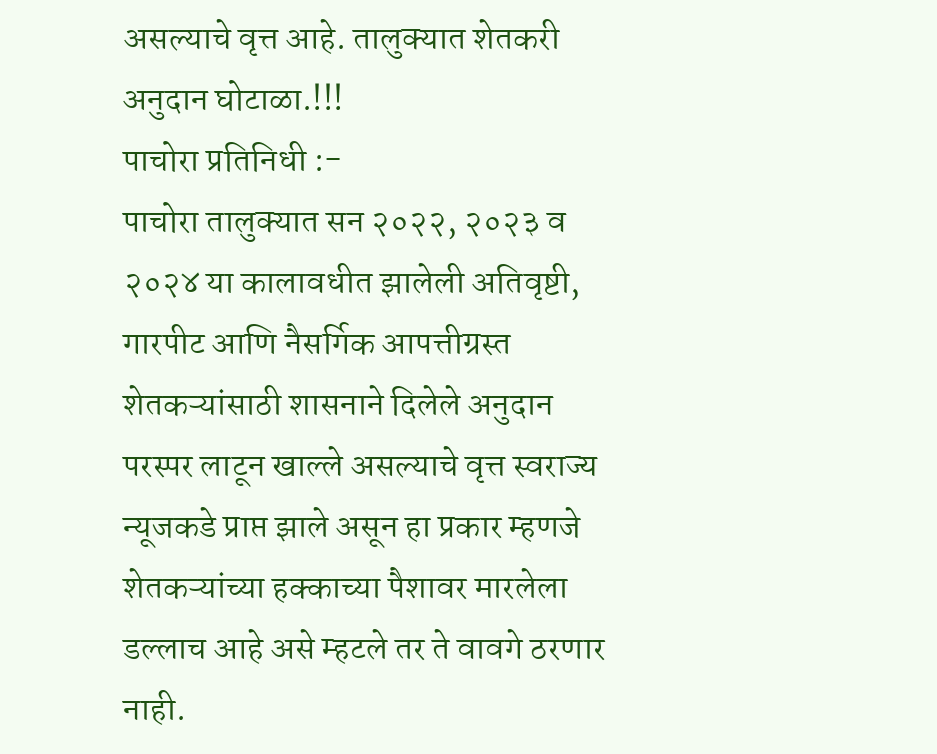असल्याचे वृत्त आहे. तालुक्यात शेतकरी अनुदान घोटाळा.!!!
पाचोरा प्रतिनिधी :-
पाचोरा तालुक्यात सन २०२२, २०२३ व २०२४ या कालावधीत झालेली अतिवृष्टी, गारपीट आणि नैसर्गिक आपत्तीग्रस्त शेतकऱ्यांसाठी शासनाने दिलेले अनुदान परस्पर लाटून खाल्ले असल्याचे वृत्त स्वराज्य न्यूजकडे प्राप्त झाले असून हा प्रकार म्हणजे शेतकऱ्यांच्या हक्काच्या पैशावर मारलेला डल्लाच आहे असे म्हटले तर ते वावगे ठरणार नाही.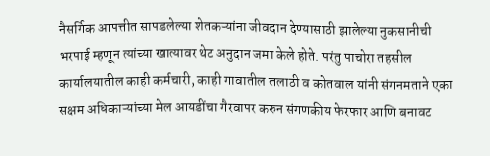नैसर्गिक आपत्तीत सापडलेल्या शेतकऱ्यांना जीवदान देण्यासाठी झालेल्या नुकसानीची भरपाई म्हणून त्यांच्या खात्यावर थेट अनुदान जमा केले होते. परंतु पाचोरा तहसील कार्यालयातील काही कर्मचारी, काही गावातील तलाठी व कोतवाल यांनी संगनमताने एका सक्षम अधिकाऱ्यांच्या मेल आयडींचा गैरवापर करुन संगणकीय फेरफार आणि बनावट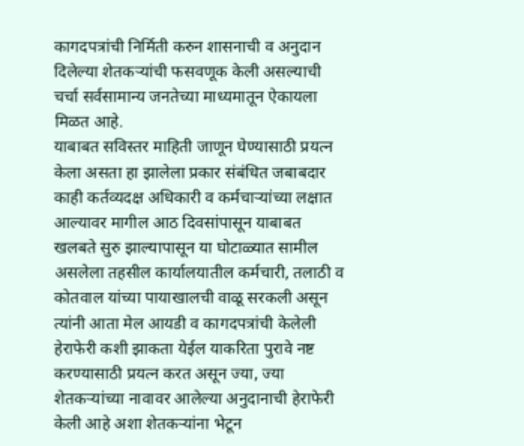कागदपत्रांची निर्मिती करुन शासनाची व अनुदान दिलेल्या शेतकऱ्यांची फसवणूक केली असल्याची चर्चा सर्वसामान्य जनतेच्या माध्यमातून ऐकायला मिळत आहे.
याबाबत सविस्तर माहिती जाणून घेण्यासाठी प्रयत्न केला असता हा झालेला प्रकार संबंधित जबाबदार काही कर्तव्यदक्ष अधिकारी व कर्मचाऱ्यांच्या लक्षात आल्यावर मागील आठ दिवसांपासून याबाबत खलबते सुरु झाल्यापासून या घोटाळ्यात सामील असलेला तहसील कार्यालयातील कर्मचारी, तलाठी व कोतवाल यांच्या पायाखालची वाळू सरकली असून त्यांनी आता मेल आयडी व कागदपत्रांची केलेली हेराफेरी कशी झाकता येईल याकरिता पुरावे नष्ट करण्यासाठी प्रयत्न करत असून ज्या, ज्या शेतकऱ्यांच्या नावावर आलेल्या अनुदानाची हेराफेरी केली आहे अशा शेतकऱ्यांना भेटून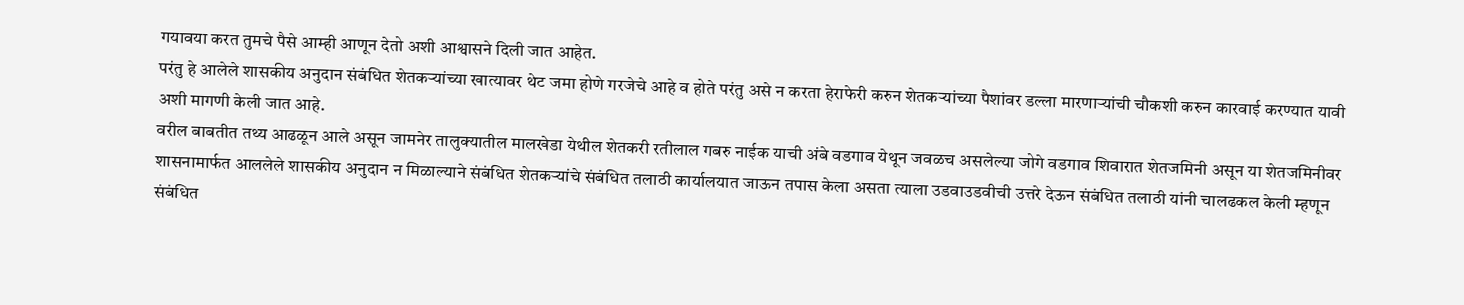गयावया करत तुमचे पैसे आम्ही आणून देतो अशी आश्वासने दिली जात आहेत.
परंतु हे आलेले शासकीय अनुदान संबंधित शेतकऱ्यांच्या खात्यावर थेट जमा होणे गरजेचे आहे व होते परंतु असे न करता हेराफेरी करुन शेतकऱ्यांच्या पैशांवर डल्ला मारणाऱ्यांची चौकशी करुन कारवाई करण्यात यावी अशी मागणी केली जात आहे.
वरील बाबतीत तथ्य आढळून आले असून जामनेर तालुक्यातील मालखेडा येथील शेतकरी रतीलाल गबरु नाईक याची अंबे वडगाव येथून जवळच असलेल्या जोगे वडगाव शिवारात शेतजमिनी असून या शेतजमिनीवर शासनामार्फत आललेले शासकीय अनुदान न मिळाल्याने संबंधित शेतकऱ्यांचे संबंधित तलाठी कार्यालयात जाऊन तपास केला असता त्याला उडवाउडवीची उत्तरे देऊन संबंधित तलाठी यांनी चालढकल केली म्हणून संबंधित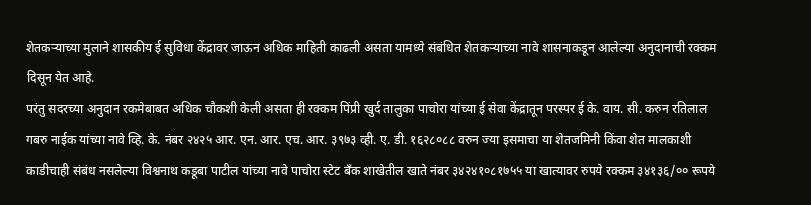शेतकऱ्याच्या मुलाने शासकीय ई सुविधा केंद्रावर जाऊन अधिक माहिती काढली असता यामध्ये संबंधित शेतकऱ्याच्या नावे शासनाकडून आलेल्या अनुदानाची रक्कम दिसून येत आहे.
परंतु सदरच्या अनुदान रकमेबाबत अधिक चौकशी केली असता ही रक्कम पिंप्री खुर्द तालुका पाचोरा यांच्या ई सेवा केंद्रातून परस्पर ई के. वाय. सी. करुन रतिलाल गबरु नाईक यांच्या नावे व्हि. के. नंबर २४२५ आर. एन. आर. एच. आर. ३९७३ व्ही. ए. डी. १६२८०८८ वरुन ज्या इसमाचा या शेतजमिनी किंवा शेत मालकाशी काडीचाही संबंध नसलेल्या विश्वनाथ कडूबा पाटील यांच्या नावे पाचोरा स्टेट बँक शाखेतील खाते नंबर ३४२४१०८१७५५ या खात्यावर रुपये रक्कम ३४१३६/०० रूपये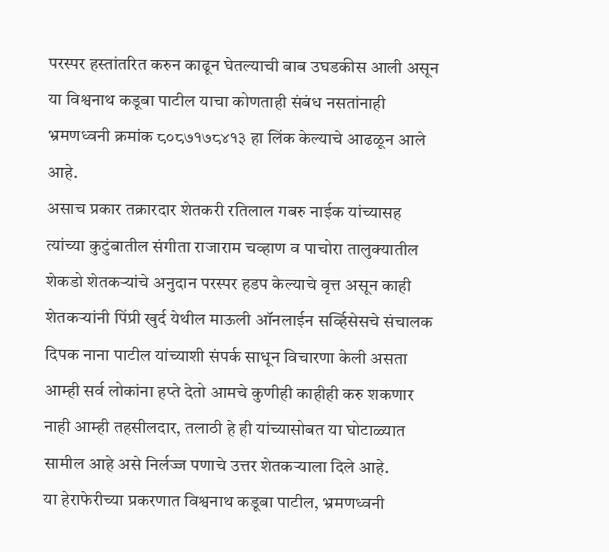परस्पर हस्तांतरित करुन काढून घेतल्याची बाब उघडकीस आली असून या विश्वनाथ कडूबा पाटील याचा कोणताही संबंध नसतांनाही भ्रमणध्वनी क्रमांक ८०८७१७८४१३ हा लिंक केल्याचे आढळून आले आहे.
असाच प्रकार तक्रारदार शेतकरी रतिलाल गबरु नाईक यांच्यासह त्यांच्या कुटुंबातील संगीता राजाराम चव्हाण व पाचोरा तालुक्यातील शेकडो शेतकऱ्यांचे अनुदान परस्पर हडप केल्याचे वृत्त असून काही शेतकऱ्यांनी पिंप्री खुर्द येथील माऊली ऑनलाईन सर्व्हिसेसचे संचालक दिपक नाना पाटील यांच्याशी संपर्क साधून विचारणा केली असता आम्ही सर्व लोकांना हप्ते देतो आमचे कुणीही काहीही करु शकणार नाही आम्ही तहसीलदार, तलाठी हे ही यांच्यासोबत या घोटाळ्यात सामील आहे असे निर्लज्ज पणाचे उत्तर शेतकऱ्याला दिले आहे.
या हेराफेरीच्या प्रकरणात विश्वनाथ कडूबा पाटील, भ्रमणध्वनी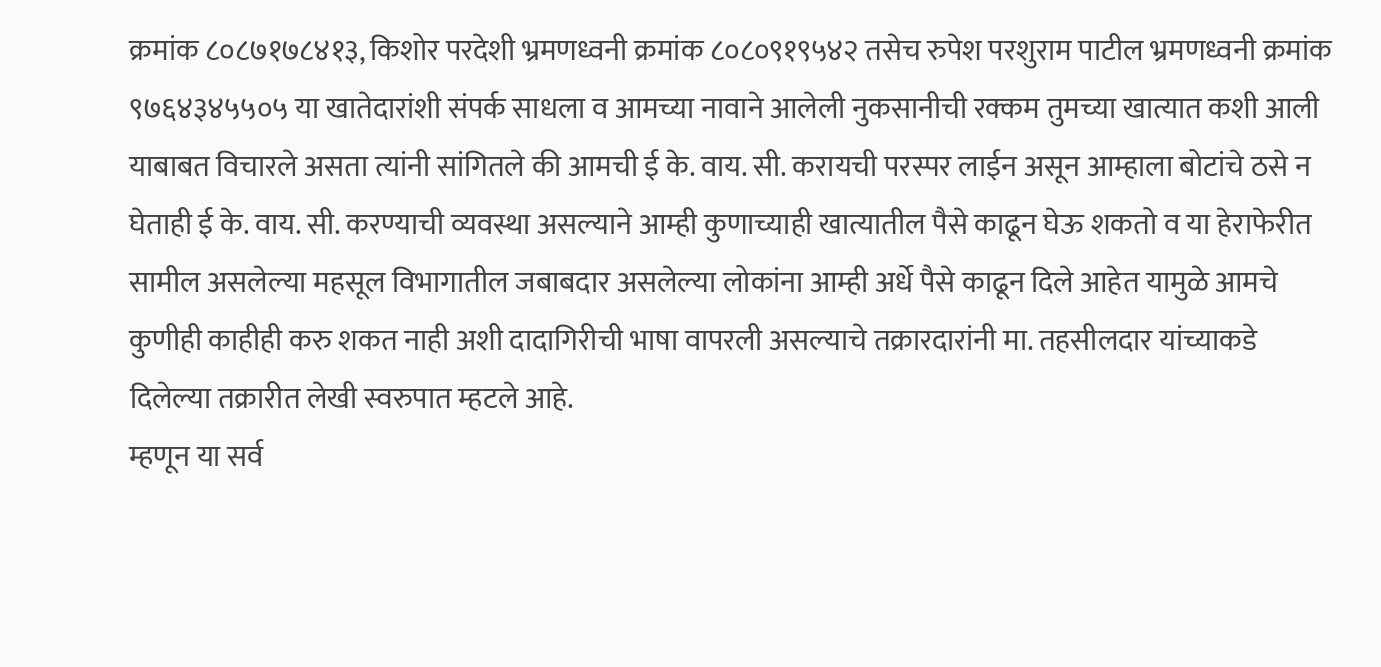क्रमांक ८०८७१७८४१३, किशोर परदेशी भ्रमणध्वनी क्रमांक ८०८०९१९५४२ तसेच रुपेश परशुराम पाटील भ्रमणध्वनी क्रमांक ९७६४३४५५०५ या खातेदारांशी संपर्क साधला व आमच्या नावाने आलेली नुकसानीची रक्कम तुमच्या खात्यात कशी आली याबाबत विचारले असता त्यांनी सांगितले की आमची ई के. वाय. सी. करायची परस्पर लाईन असून आम्हाला बोटांचे ठसे न घेताही ई के. वाय. सी. करण्याची व्यवस्था असल्याने आम्ही कुणाच्याही खात्यातील पैसे काढून घेऊ शकतो व या हेराफेरीत सामील असलेल्या महसूल विभागातील जबाबदार असलेल्या लोकांना आम्ही अर्धे पैसे काढून दिले आहेत यामुळे आमचे कुणीही काहीही करु शकत नाही अशी दादागिरीची भाषा वापरली असल्याचे तक्रारदारांनी मा. तहसीलदार यांच्याकडे दिलेल्या तक्रारीत लेखी स्वरुपात म्हटले आहे.
म्हणून या सर्व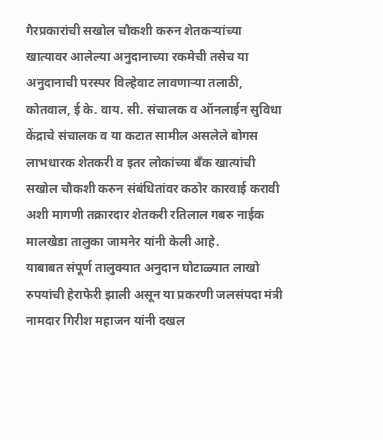गैरप्रकारांची सखोल चौकशी करुन शेतकऱ्यांच्या खात्यावर आलेल्या अनुदानाच्या रकमेची तसेच या अनुदानाची परस्पर विल्हेवाट लावणाऱ्या तलाठी, कोतवाल, ई के. वाय. सी. संचालक व ऑनलाईन सुविधा केंद्राचे संचालक व या कटात सामील असलेले बोगस लाभधारक शेतकरी व इतर लोकांच्या बॅंक खात्यांची सखोल चौकशी करुन संबंधितांवर कठोर कारवाई करावी अशी मागणी तक्रारदार शेतकरी रतिलाल गबरु नाईक मालखेडा तालुका जामनेर यांनी केली आहे.
याबाबत संपूर्ण तालुक्यात अनुदान घोटाळ्यात लाखो रुपयांची हेराफेरी झाली असून या प्रकरणी जलसंपदा मंत्री नामदार गिरीश महाजन यांनी दखल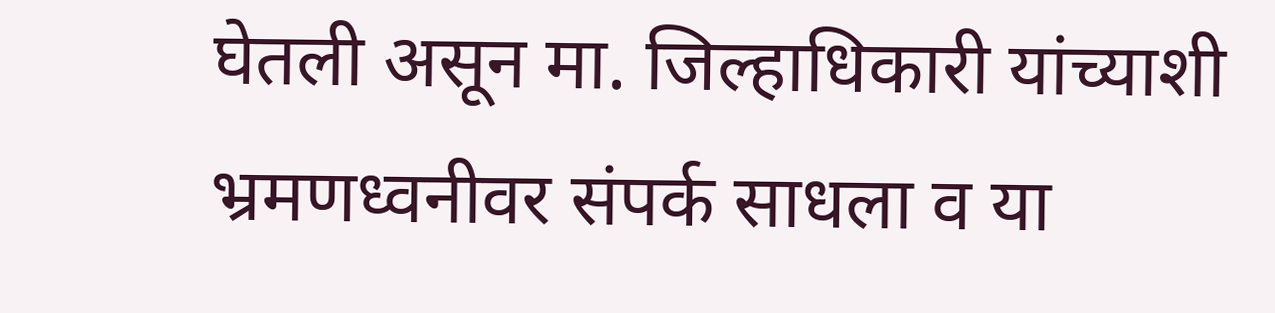घेतली असून मा. जिल्हाधिकारी यांच्याशी भ्रमणध्वनीवर संपर्क साधला व या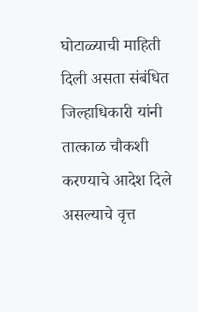घोटाळ्याची माहिती दिली असता संबंधित जिल्हाधिकारी यांनी तात्काळ चौकशी करण्याचे आदेश दिले असल्याचे वृत्त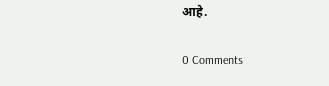आहे.

0 Comments